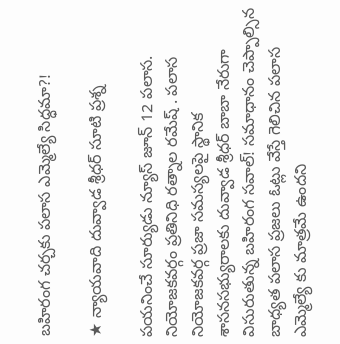బహిరంగ చర్చకు పలాస ఎమ్మెల్యే సిద్ధమా?!

★ న్యాయవాది దువ్వాడ శ్రీధర్ సూటి ప్రశ్న

పయనించే సూర్యుడు న్యూస్ జూన్ 12 పలాస. నియోజకవర్గం ప్రతినిధి రత్నాల రమేష్ . పలాస నియోజకవర్గ ప్రజా సమస్యలపై స్థానిక శాసనసభ్యురాలకు దువ్వాడ శ్రీధర్ బాబా నేరుగా విసురుతున్న బహిరంగ సవాల్! సమాధానం చెప్పాల్సిన బాధ్యత పలాస ప్రజలు ఓట్లు వేస్తే గెలిచిన పలాస ఎమ్మెల్యే కు మాత్రమే ఉందని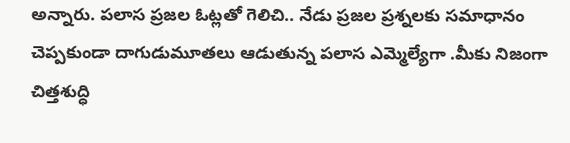అన్నారు. పలాస ప్రజల ఓట్లతో గెలిచి.. నేడు ప్రజల ప్రశ్నలకు సమాధానం చెప్పకుండా దాగుడుమూతలు ఆడుతున్న పలాస ఎమ్మెల్యేగా .మీకు నిజంగా చిత్తశుద్ధి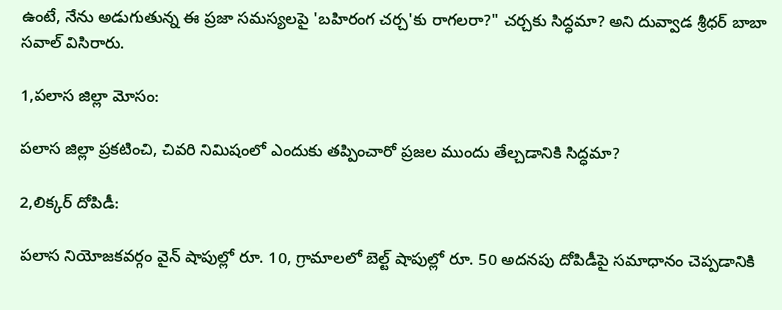ఉంటే, నేను అడుగుతున్న ఈ ప్రజా సమస్యలపై 'బహిరంగ చర్చ'కు రాగలరా?" చర్చకు సిద్ధమా? అని దువ్వాడ శ్రీధర్ బాబా సవాల్ విసిరారు.

1,పలాస జిల్లా మోసం:

పలాస జిల్లా ప్రకటించి, చివరి నిమిషంలో ఎందుకు తప్పించారో ప్రజల ముందు తేల్చడానికి సిద్ధమా?

2,లిక్కర్ దోపిడీ:

పలాస నియోజకవర్గం వైన్ షాపుల్లో రూ. 10, గ్రామాలలో బెల్ట్ షాపుల్లో రూ. 50 అదనపు దోపిడీపై సమాధానం చెప్పడానికి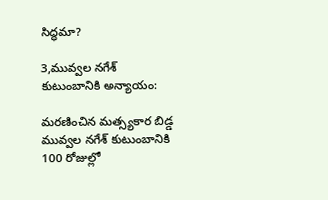సిద్ధమా?

3,మువ్వల నగేశ్ కుటుంబానికి అన్యాయం:

మరణించిన మత్స్యకార బిడ్డ మువ్వల నగేశ్ కుటుంబానికి 100 రోజుల్లో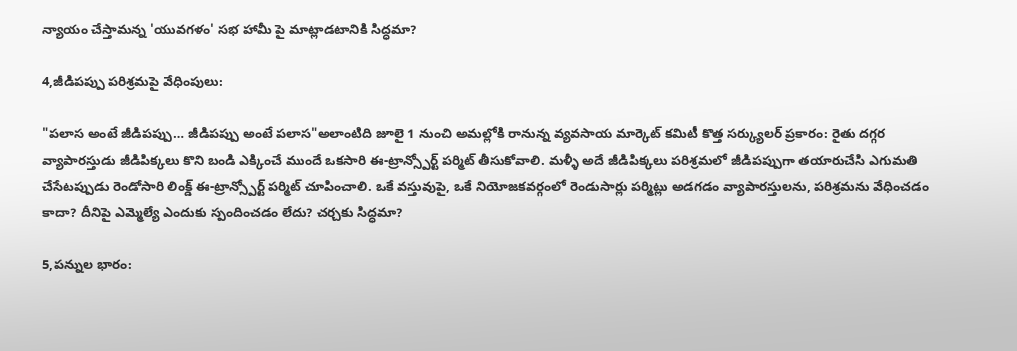న్యాయం చేస్తామన్న 'యువగళం' సభ హామీ పై మాట్లాడటానికి సిద్ధమా?

4,జీడిపప్పు పరిశ్రమపై వేధింపులు:

"పలాస అంటే జీడిపప్పు… జీడిపప్పు అంటే పలాస"అలాంటిది జూలై 1 నుంచి అమల్లోకి రానున్న వ్యవసాయ మార్కెట్ కమిటీ కొత్త సర్క్యులర్ ప్రకారం: రైతు దగ్గర వ్యాపారస్తుడు జీడిపిక్కలు కొని బండి ఎక్కించే ముందే ఒకసారి ఈ-ట్రాన్స్పోర్ట్ పర్మిట్ తీసుకోవాలి. మళ్ళీ అదే జీడిపిక్కలు పరిశ్రమలో జీడిపప్పుగా తయారుచేసి ఎగుమతి చేసేటప్పుడు రెండోసారి లింక్డ్ ఈ-ట్రాన్స్పోర్ట్ పర్మిట్ చూపించాలి. ఒకే వస్తువుపై, ఒకే నియోజకవర్గంలో రెండుసార్లు పర్మిట్లు అడగడం వ్యాపారస్తులను, పరిశ్రమను వేధించడం కాదా? దీనిపై ఎమ్మెల్యే ఎందుకు స్పందించడం లేదు? చర్చకు సిద్ధమా?

5,పన్నుల భారం: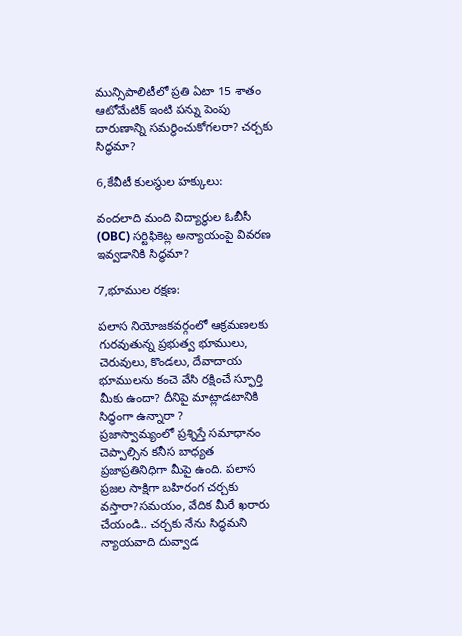మున్సిపాలిటీలో ప్రతి ఏటా 15 శాతం ఆటోమేటిక్ ఇంటి పన్ను పెంపు దారుణాన్ని సమర్థించుకోగలరా? చర్చకు సిద్ధమా?

6,కేవీటీ కులస్థుల హక్కులు:

వందలాది మంది విద్యార్థుల ఓబీసీ (OBC) సర్టిఫికెట్ల అన్యాయంపై వివరణ ఇవ్వడానికి సిద్ధమా?

7,భూముల రక్షణ:

పలాస నియోజకవర్గంలో ఆక్రమణలకు గురవుతున్న ప్రభుత్వ భూములు, చెరువులు, కొండలు, దేవాదాయ భూములను కంచె వేసి రక్షించే స్ఫూర్తి మీకు ఉందా? దీనిపై మాట్లాడటానికి సిద్ధంగా ఉన్నారా ?
ప్రజాస్వామ్యంలో ప్రశ్నిస్తే సమాధానం చెప్పాల్సిన కనీస బాధ్యత ప్రజాప్రతినిధిగా మీపై ఉంది. పలాస ప్రజల సాక్షిగా బహిరంగ చర్చకు వస్తారా?సమయం, వేదిక మీరే ఖరారు చేయండి.. చర్చకు నేను సిద్ధమని న్యాయవాది దువ్వాడ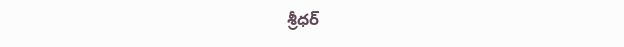శ్రీధర్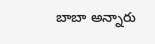బాబా అన్నారు